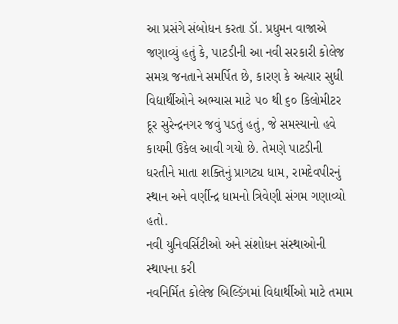આ પ્રસંગે સંબોધન કરતા ડૉ. પ્રધુમન વાજાએ જણાવ્યું હતું કે, પાટડીની આ નવી સરકારી કોલેજ સમગ્ર જનતાને સમર્પિત છે, કારણ કે અત્યાર સુધી વિદ્યાર્થીઓને અભ્યાસ માટે ૫૦ થી ૬૦ કિલોમીટર દૂર સુરેન્દ્રનગર જવું પડતું હતું, જે સમસ્યાનો હવે કાયમી ઉકેલ આવી ગયો છે. તેમણે પાટડીની ધરતીને માતા શક્તિનું પ્રાગટ્ય ધામ, રામદેવપીરનું સ્થાન અને વર્ણીન્દ્ર ધામનો ત્રિવેણી સંગમ ગણાવ્યો હતો.
નવી યુનિવર્સિટીઓ અને સંશોધન સંસ્થાઓની સ્થાપના કરી
નવનિર્મિત કોલેજ બિલ્ડિંગમાં વિદ્યાર્થીઓ માટે તમામ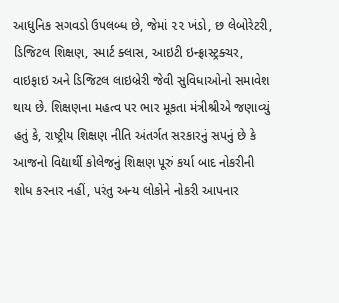આધુનિક સગવડો ઉપલબ્ધ છે, જેમાં ૨૨ ખંડો, છ લેબોરેટરી, ડિજિટલ શિક્ષણ, સ્માર્ટ ક્લાસ, આઇટી ઇન્ફ્રાસ્ટ્રક્ચર, વાઇફાઇ અને ડિજિટલ લાઇબ્રેરી જેવી સુવિધાઓનો સમાવેશ થાય છે. શિક્ષણના મહત્વ પર ભાર મૂકતા મંત્રીશ્રીએ જણાવ્યું હતું કે, રાષ્ટ્રીય શિક્ષણ નીતિ અંતર્ગત સરકારનું સપનું છે કે આજનો વિદ્યાર્થી કોલેજનું શિક્ષણ પૂરું કર્યા બાદ નોકરીની શોધ કરનાર નહીં, પરંતુ અન્ય લોકોને નોકરી આપનાર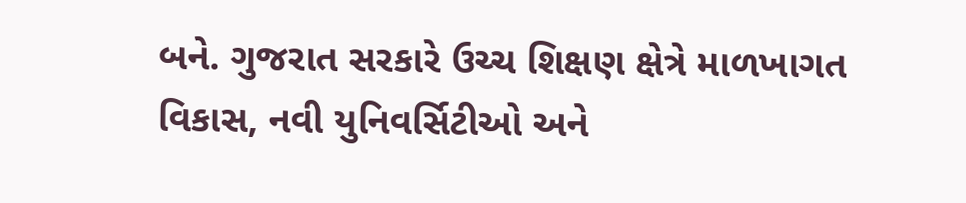બને. ગુજરાત સરકારે ઉચ્ચ શિક્ષણ ક્ષેત્રે માળખાગત વિકાસ, નવી યુનિવર્સિટીઓ અને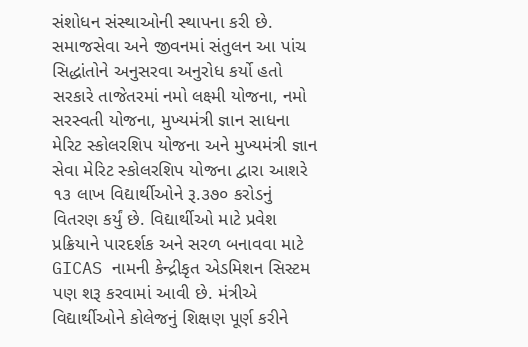સંશોધન સંસ્થાઓની સ્થાપના કરી છે.
સમાજસેવા અને જીવનમાં સંતુલન આ પાંચ સિદ્ધાંતોને અનુસરવા અનુરોધ કર્યો હતો
સરકારે તાજેતરમાં નમો લક્ષ્મી યોજના, નમો સરસ્વતી યોજના, મુખ્યમંત્રી જ્ઞાન સાધના મેરિટ સ્કોલરશિપ યોજના અને મુખ્યમંત્રી જ્ઞાન સેવા મેરિટ સ્કોલરશિપ યોજના દ્વારા આશરે ૧૩ લાખ વિદ્યાર્થીઓને રૂ.૩૭૦ કરોડનું વિતરણ કર્યું છે. વિદ્યાર્થીઓ માટે પ્રવેશ પ્રક્રિયાને પારદર્શક અને સરળ બનાવવા માટે GICAS નામની કેન્દ્રીકૃત એડમિશન સિસ્ટમ પણ શરૂ કરવામાં આવી છે. મંત્રીએ વિદ્યાર્થીઓને કોલેજનું શિક્ષણ પૂર્ણ કરીને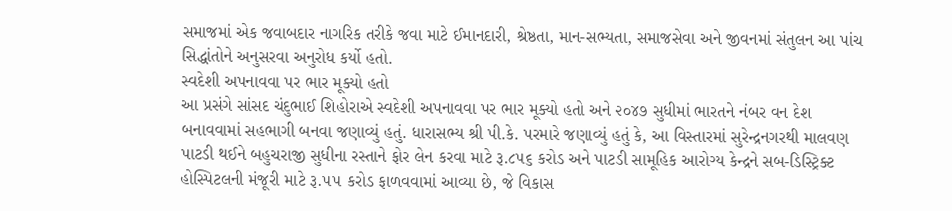સમાજમાં એક જવાબદાર નાગરિક તરીકે જવા માટે ઈમાનદારી, શ્રેષ્ઠતા, માન-સભ્યતા, સમાજસેવા અને જીવનમાં સંતુલન આ પાંચ સિદ્ધાંતોને અનુસરવા અનુરોધ કર્યો હતો.
સ્વદેશી અપનાવવા પર ભાર મૂક્યો હતો
આ પ્રસંગે સાંસદ ચંદુભાઈ શિહોરાએ સ્વદેશી અપનાવવા પર ભાર મૂક્યો હતો અને ૨૦૪૭ સુધીમાં ભારતને નંબર વન દેશ બનાવવામાં સહભાગી બનવા જણાવ્યું હતું. ધારાસભ્ય શ્રી પી.કે. પરમારે જણાવ્યું હતું કે, આ વિસ્તારમાં સુરેન્દ્રનગરથી માલવણ પાટડી થઈને બહુચરાજી સુધીના રસ્તાને ફોર લેન કરવા માટે રૂ.૮૫૬ કરોડ અને પાટડી સામૂહિક આરોગ્ય કેન્દ્રને સબ-ડિસ્ટ્રિક્ટ હોસ્પિટલની મંજૂરી માટે રૂ.૫૫ કરોડ ફાળવવામાં આવ્યા છે, જે વિકાસ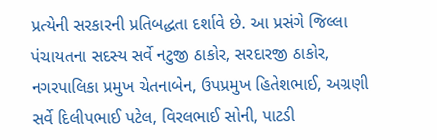પ્રત્યેની સરકારની પ્રતિબદ્ધતા દર્શાવે છે. આ પ્રસંગે જિલ્લા પંચાયતના સદસ્ય સર્વે નટુજી ઠાકોર, સરદારજી ઠાકોર, નગરપાલિકા પ્રમુખ ચેતનાબેન, ઉપપ્રમુખ હિતેશભાઈ, અગ્રણી સર્વે દિલીપભાઈ પટેલ, વિરલભાઈ સોની, પાટડી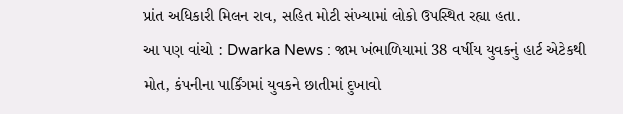પ્રાંત અધિકારી મિલન રાવ, સહિત મોટી સંખ્યામાં લોકો ઉપસ્થિત રહ્યા હતા.
આ પણ વાંચો : Dwarka News : જામ ખંભાળિયામાં 38 વર્ષીય યુવકનું હાર્ટ એટેકથી મોત, કંપનીના પાર્કિંગમાં યુવકને છાતીમાં દુખાવો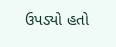ઉપડ્યો હતો